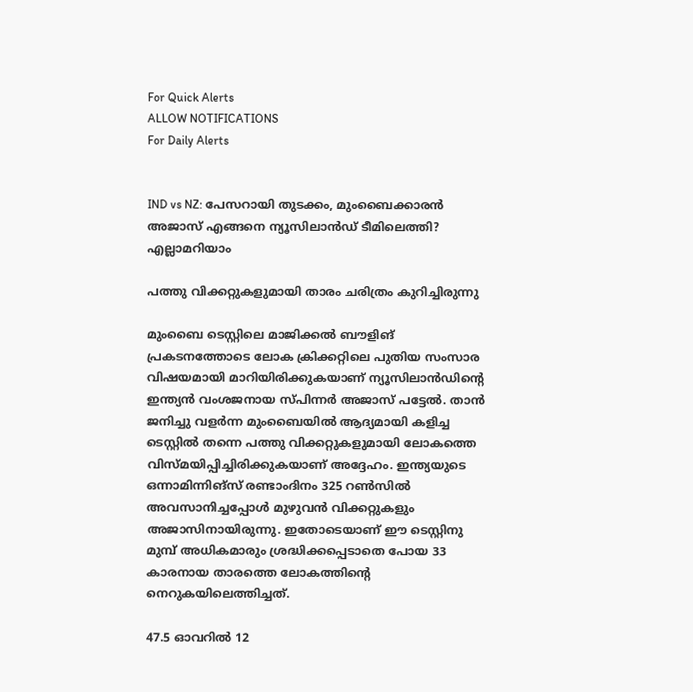For Quick Alerts
ALLOW NOTIFICATIONS
For Daily Alerts


IND vs NZ: പേസറായി തുടക്കം, മുംബൈക്കാരന്‍ അജാസ് എങ്ങനെ ന്യൂസിലാന്‍ഡ് ടീമിലെത്തി? എല്ലാമറിയാം

പത്തു വിക്കറ്റുകളുമായി താരം ചരിത്രം കുറിച്ചിരുന്നു

മുംബൈ ടെസ്റ്റിലെ മാജിക്കല്‍ ബൗളിങ് പ്രകടനത്തോടെ ലോക ക്രിക്കറ്റിലെ പുതിയ സംസാര വിഷയമായി മാറിയിരിക്കുകയാണ് ന്യൂസിലാന്‍ഡിന്റെ ഇന്ത്യന്‍ വംശജനായ സ്പിന്നര്‍ അജാസ് പട്ടേല്‍. താന്‍ ജനിച്ചു വളര്‍ന്ന മുംബൈയില്‍ ആദ്യമായി കളിച്ച ടെസ്റ്റില്‍ തന്നെ പത്തു വിക്കറ്റുകളുമായി ലോകത്തെ വിസ്മയിപ്പിച്ചിരിക്കുകയാണ് അദ്ദേഹം. ഇന്ത്യയുടെ ഒന്നാമിന്നിങ്‌സ് രണ്ടാംദിനം 325 റണ്‍സില്‍ അവസാനിച്ചപ്പോള്‍ മുഴുവന്‍ വിക്കറ്റുകളും അജാസിനായിരുന്നു. ഇതോടെയാണ് ഈ ടെസ്റ്റിനു മുമ്പ് അധികമാരും ശ്രദ്ധിക്കപ്പെടാതെ പോയ 33 കാരനായ താരത്തെ ലോകത്തിന്റെ നെറുകയിലെത്തിച്ചത്.

47.5 ഓവറില്‍ 12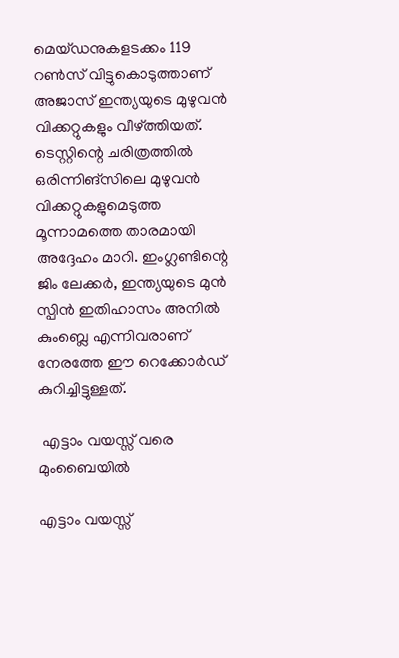മെയ്ഡനുകളടക്കം 119 റണ്‍സ് വിട്ടുകൊടുത്താണ് അജാസ് ഇന്ത്യയുടെ മുഴുവന്‍ വിക്കറ്റുകളും വീഴ്ത്തിയത്. ടെസ്റ്റിന്റെ ചരിത്രത്തില്‍ ഒരിന്നിങ്‌സിലെ മുഴുവന്‍ വിക്കറ്റുകളുമെടുത്ത മൂന്നാമത്തെ താരമായി അദ്ദേഹം മാറി. ഇംഗ്ലണ്ടിന്റെ ജിം ലേക്കര്‍, ഇന്ത്യയുടെ മുന്‍ സ്പിന്‍ ഇതിഹാസം അനില്‍ കുംബ്ലെ എന്നിവരാണ് നേരത്തേ ഈ റെക്കോര്‍ഡ് കുറിച്ചിട്ടുള്ളത്.

 എട്ടാം വയസ്സ് വരെ മുംബൈയില്‍

എട്ടാം വയസ്സ്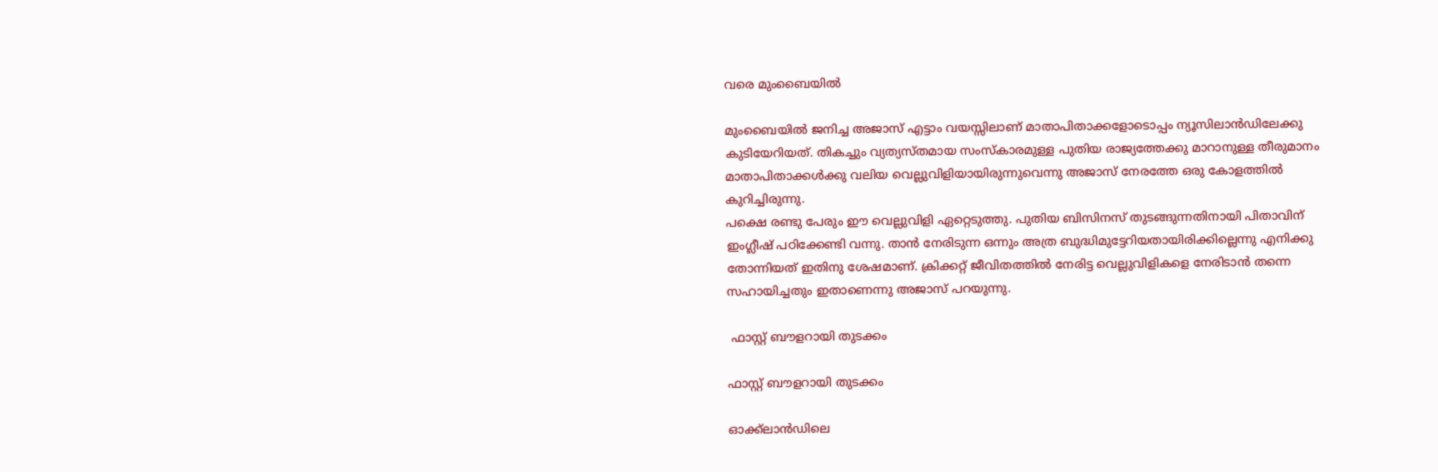വരെ മുംബൈയില്‍

മുംബൈയില്‍ ജനിച്ച അജാസ് എട്ടാം വയസ്സിലാണ് മാതാപിതാക്കളോടൊപ്പം ന്യൂസിലാന്‍ഡിലേക്കു കുടിയേറിയത്. തികച്ചും വ്യത്യസ്തമായ സംസ്‌കാരമുള്ള പുതിയ രാജ്യത്തേക്കു മാറാനുള്ള തീരുമാനം മാതാപിതാക്കള്‍ക്കു വലിയ വെല്ലുവിളിയായിരുന്നുവെന്നു അജാസ് നേരത്തേ ഒരു കോളത്തില്‍ കുറിച്ചിരുന്നു.
പക്ഷെ രണ്ടു പേരും ഈ വെല്ലുവിളി ഏറ്റെടുത്തു. പുതിയ ബിസിനസ് തുടങ്ങുന്നതിനായി പിതാവിന് ഇംഗ്ലീഷ് പഠിക്കേണ്ടി വന്നു. താന്‍ നേരിടുന്ന ഒന്നും അത്ര ബുദ്ധിമുട്ടേറിയതായിരിക്കില്ലെന്നു എനിക്കു തോന്നിയത് ഇതിനു ശേഷമാണ്. ക്രിക്കറ്റ് ജീവിതത്തില്‍ നേരിട്ട വെല്ലുവിളികളെ നേരിടാന്‍ തന്നെ സഹായിച്ചതും ഇതാണെന്നു അജാസ് പറയുന്നു.

 ഫാസ്റ്റ് ബൗളറായി തുടക്കം

ഫാസ്റ്റ് ബൗളറായി തുടക്കം

ഓക്ക്‌ലാന്‍ഡിലെ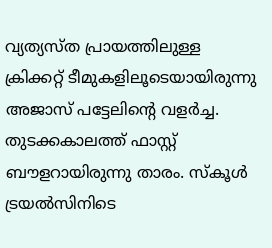വ്യത്യസ്ത പ്രായത്തിലുള്ള ക്രിക്കറ്റ് ടീമുകളിലൂടെയായിരുന്നു അജാസ് പട്ടേലിന്റെ വളര്‍ച്ച. തുടക്കകാലത്ത് ഫാസ്റ്റ് ബൗളറായിരുന്നു താരം. സ്‌കൂള്‍ ട്രയല്‍സിനിടെ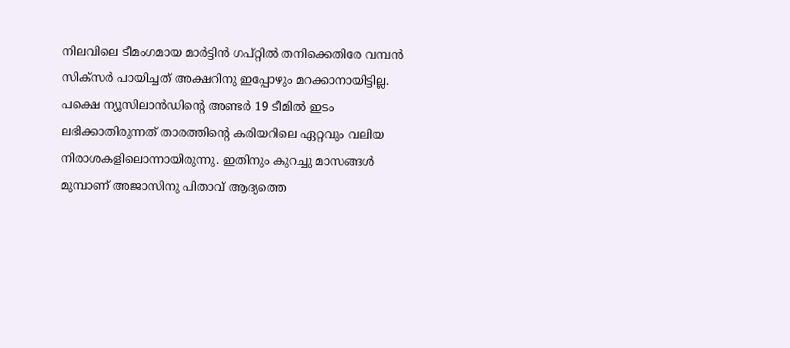നിലവിലെ ടീമംഗമായ മാര്‍ട്ടിന്‍ ഗപ്റ്റില്‍ തനിക്കെതിരേ വമ്പന്‍ സിക്‌സര്‍ പായിച്ചത് അക്ഷറിനു ഇപ്പോഴും മറക്കാനായിട്ടില്ല. പക്ഷെ ന്യൂസിലാന്‍ഡിന്റെ അണ്ടര്‍ 19 ടീമില്‍ ഇടം ലഭിക്കാതിരുന്നത് താരത്തിന്റെ കരിയറിലെ ഏറ്റവും വലിയ നിരാശകളിലൊന്നായിരുന്നു. ഇതിനും കുറച്ചു മാസങ്ങള്‍ മുമ്പാണ് അജാസിനു പിതാവ് ആദ്യത്തെ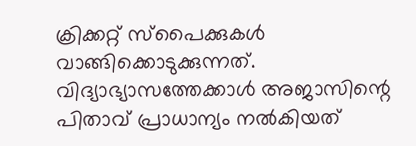ക്രിക്കറ്റ് സ്‌പൈക്കുകള്‍ വാങ്ങിക്കൊടുക്കുന്നത്. വിദ്യാഭ്യാസത്തേക്കാള്‍ അജാസിന്റെ പിതാവ് പ്രാധാന്യം നല്‍കിയത്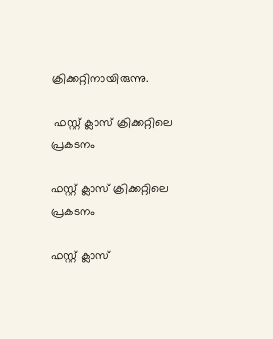ക്രിക്കറ്റിനായിരുന്നു.

 ഫസ്റ്റ് ക്ലാസ് ക്രിക്കറ്റിലെ പ്രകടനം

ഫസ്റ്റ് ക്ലാസ് ക്രിക്കറ്റിലെ പ്രകടനം

ഫസ്റ്റ് ക്ലാസ്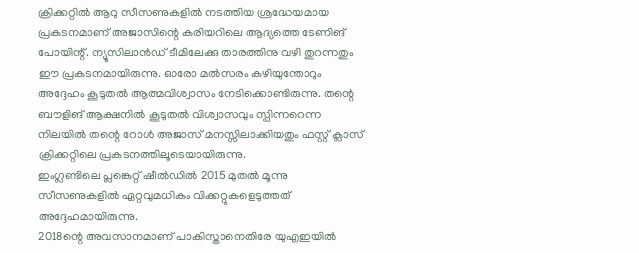ക്രിക്കറ്റില്‍ ആറു സീസണുകളില്‍ നടത്തിയ ശ്രദ്ധേയമായ പ്രകടനമാണ് അജാസിന്റെ കരിയറിലെ ആദ്യത്തെ ടേണിങ് പോയിന്റ്. ന്യൂസിലാന്‍ഡ് ടീമിലേക്കു താരത്തിനു വഴി തുറന്നതും ഈ പ്രകടനമായിരുന്നു. ഓരോ മല്‍സരം കഴിയുന്തോറും അദ്ദേഹം കൂടുതല്‍ ആത്മവിശ്വാസം നേടിക്കൊണ്ടിരുന്നു. തന്റെ ബൗളിങ് ആക്ഷനില്‍ കൂടുതല്‍ വിശ്വാസവും സ്പിന്നറെന്ന നിലയില്‍ തന്റെ റോള്‍ അജാസ് മനസ്സിലാക്കിയതും ഫസ്റ്റ് ക്ലാസ് ക്രിക്കറ്റിലെ പ്രകടനത്തിലൂടെയായിരുന്നു.
ഇംഗ്ലണ്ടിലെ പ്ലങ്കെറ്റ് ഷീല്‍ഡില്‍ 2015 മുതല്‍ മൂന്നു സീസണുകളില്‍ ഏറ്റവുമധികം വിക്കറ്റുകളെടുത്തത് അദ്ദേഹമായിരുന്നു.
2018ന്റെ അവസാനമാണ് പാകിസ്താനെതിരേ യുഎഇയില്‍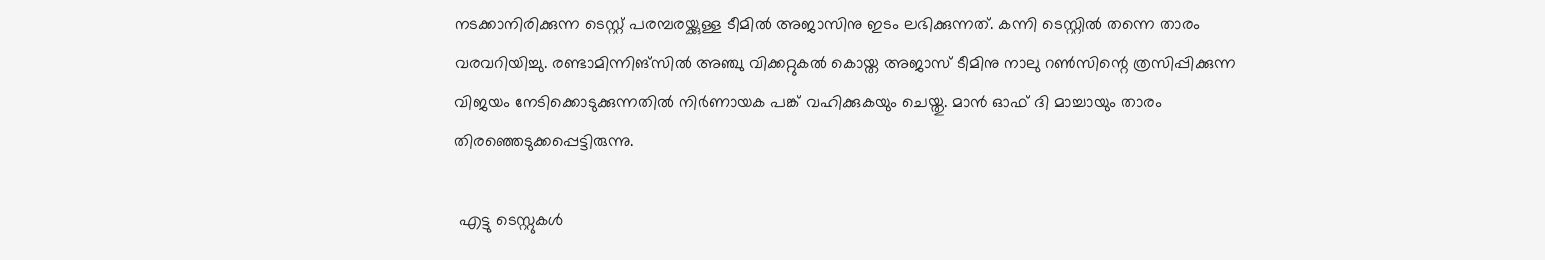നടക്കാനിരിക്കുന്ന ടെസ്റ്റ് പരമ്പരയ്ക്കുള്ള ടീമില്‍ അജാസിനു ഇടം ലഭിക്കുന്നത്. കന്നി ടെസ്റ്റില്‍ തന്നെ താരം വരവറിയിച്ചു. രണ്ടാമിന്നിങ്‌സില്‍ അഞ്ചു വിക്കറ്റുകല്‍ കൊയ്ത അജാസ് ടീമിനു നാലു റണ്‍സിന്റെ ത്രസിപ്പിക്കുന്ന വിജയം നേടിക്കൊടുക്കുന്നതില്‍ നിര്‍ണായക പങ്ക് വഹിക്കുകയും ചെയ്തു. മാന്‍ ഓഫ് ദി മാച്ചായും താരം തിരഞ്ഞെടുക്കപ്പെട്ടിരുന്നു.

 എട്ടു ടെസ്റ്റുകള്‍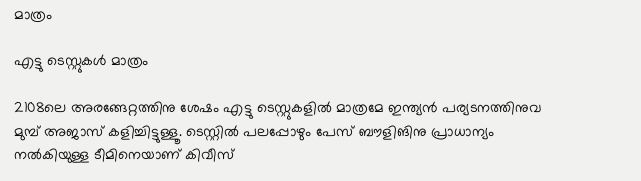മാത്രം

എട്ടു ടെസ്റ്റുകള്‍ മാത്രം

2108ലെ അരങ്ങേറ്റത്തിനു ശേഷം എട്ടു ടെസ്റ്റുകളില്‍ മാത്രമേ ഇന്ത്യന്‍ പര്യടനത്തിനുവ മുമ്പ് അജാസ് കളിച്ചിട്ടുള്ളൂ. ടെസ്റ്റില്‍ പലപ്പോഴും പേസ് ബൗളിങിനു പ്രാധാന്യം നല്‍കിയുള്ള ടീമിനെയാണ് കിവീസ്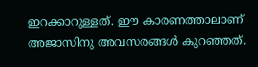ഇറക്കാറുള്ളത്. ഈ കാരണത്താലാണ് അജാസിനു അവസരങ്ങള്‍ കുറഞ്ഞത്.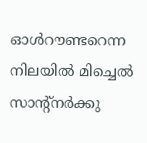ഓള്‍റൗണ്ടറെന്ന നിലയില്‍ മിച്ചെല്‍ സാന്റ്‌നര്‍ക്കു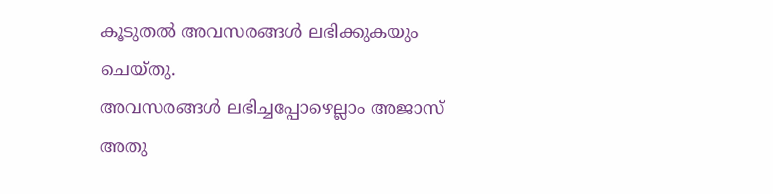കൂടുതല്‍ അവസരങ്ങള്‍ ലഭിക്കുകയും ചെയ്തു.
അവസരങ്ങള്‍ ലഭിച്ചപ്പോഴെല്ലാം അജാസ് അതു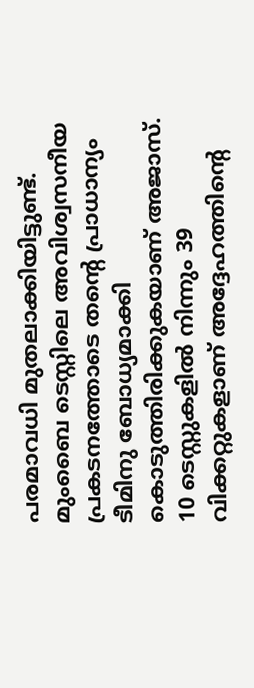പരമാവധി മുതലാക്കിയിട്ടുണ്ട്. മുംബൈ ടെസ്റ്റിലെ അവിശ്വസനീയ പ്രകടനത്തോടെ തന്റെ പ്രാധാന്യം ടീമിനു ബോധ്യമാക്കി കൊടുത്തിരിക്കുകയാണ് അജാസ്. 10 ടെസ്റ്റുകളില്‍ നിന്നും 39 വിക്കറ്റുകളാണ് അദ്ദേഹത്തിന്റെ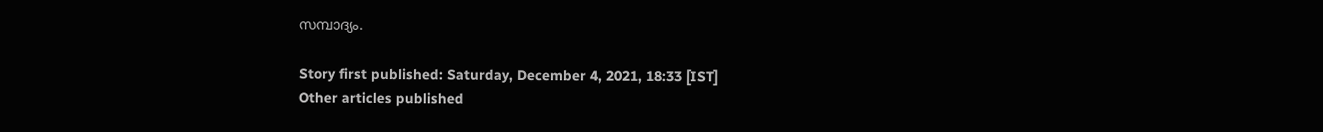സമ്പാദ്യം.

Story first published: Saturday, December 4, 2021, 18:33 [IST]
Other articles published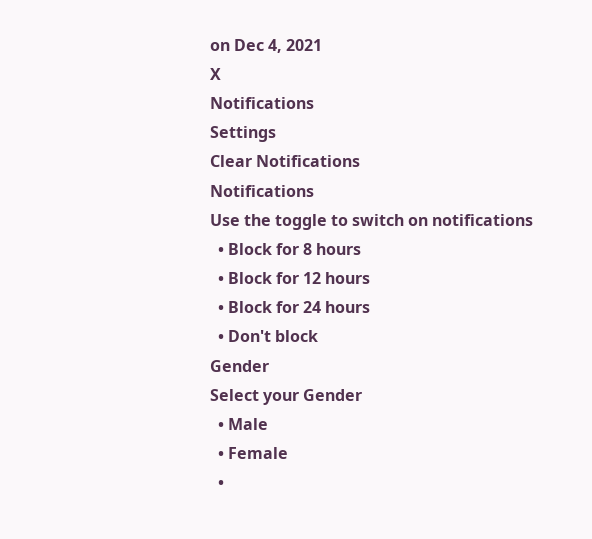on Dec 4, 2021
X
Notifications
Settings
Clear Notifications
Notifications
Use the toggle to switch on notifications
  • Block for 8 hours
  • Block for 12 hours
  • Block for 24 hours
  • Don't block
Gender
Select your Gender
  • Male
  • Female
  •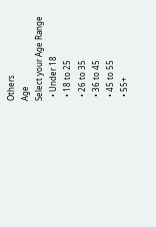Others
Age
Select your Age Range
  • Under 18
  • 18 to 25
  • 26 to 35
  • 36 to 45
  • 45 to 55
  • 55+